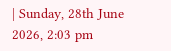| Sunday, 28th June 2026, 2:03 pm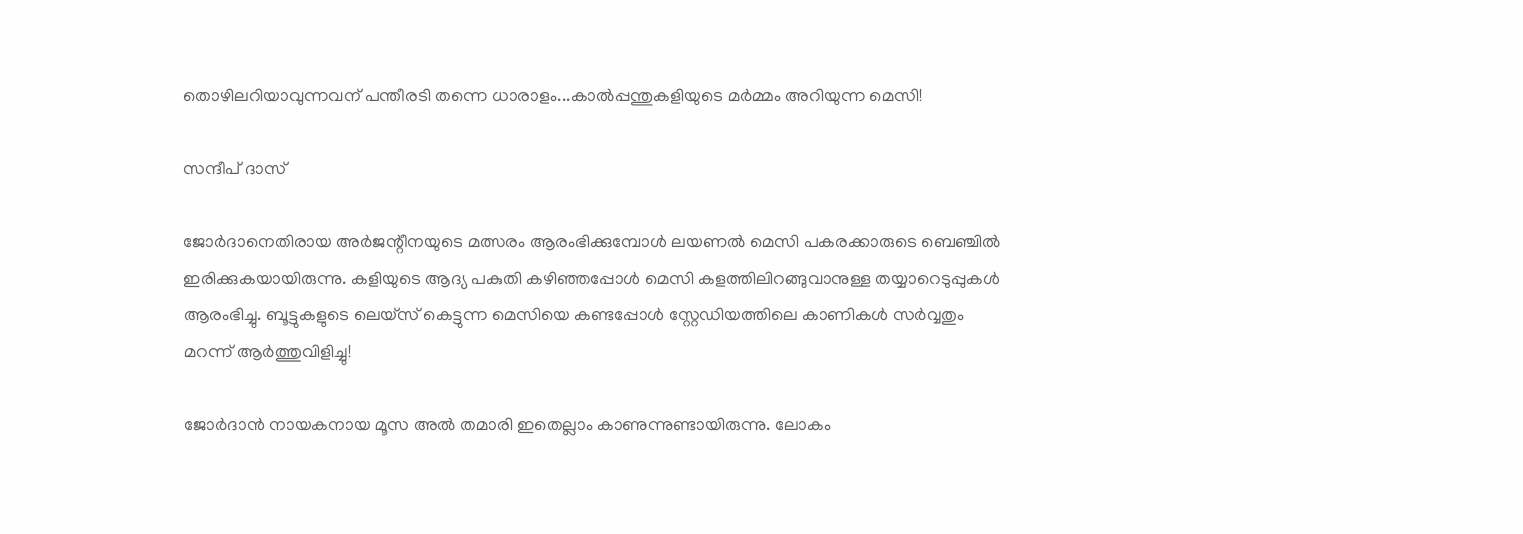തൊഴിലറിയാവുന്നവന് പന്തീരടി തന്നെ ധാരാളം...കാല്‍പ്പന്തുകളിയുടെ മര്‍മ്മം അറിയുന്ന മെസി!

സന്ദീപ് ദാസ്

ജോര്‍ദാനെതിരായ അര്‍ജന്റീനയുടെ മത്സരം ആരംഭിക്കുമ്പോള്‍ ലയണല്‍ മെസി പകരക്കാരുടെ ബെഞ്ചില്‍ ഇരിക്കുകയായിരുന്നു. കളിയുടെ ആദ്യ പകുതി കഴിഞ്ഞപ്പോള്‍ മെസി കളത്തിലിറങ്ങുവാനുള്ള തയ്യാറെടുപ്പുകള്‍ ആരംഭിച്ചു. ബൂട്ടുകളുടെ ലെയ്‌സ് കെട്ടുന്ന മെസിയെ കണ്ടപ്പോള്‍ സ്റ്റേഡിയത്തിലെ കാണികള്‍ സര്‍വ്വതും മറന്ന് ആര്‍ത്തുവിളിച്ചു!

ജോര്‍ദാന്‍ നായകനായ മൂസ അല്‍ തമാരി ഇതെല്ലാം കാണുന്നുണ്ടായിരുന്നു. ലോകം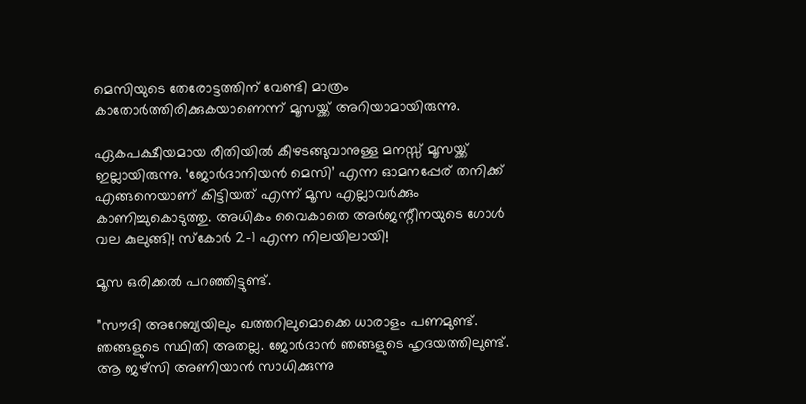മെസിയുടെ തേരോട്ടത്തിന് വേണ്ടി മാത്രം കാതോര്‍ത്തിരിക്കുകയാണെന്ന് മൂസയ്ക്ക് അറിയാമായിരുന്നു.

ഏകപക്ഷീയമായ രീതിയില്‍ കീഴടങ്ങുവാനുള്ള മനസ്സ് മൂസയ്ക്ക് ഇല്ലായിരുന്നു. ‘ജോര്‍ദാനിയന്‍ മെസി’ എന്ന ഓമനപ്പേര് തനിക്ക് എങ്ങനെയാണ് കിട്ടിയത് എന്ന് മൂസ എല്ലാവര്‍ക്കും കാണിച്ചുകൊടുത്തു. അധികം വൈകാതെ അര്‍ജന്റീനയുടെ ഗോള്‍ വല കുലുങ്ങി! സ്‌കോര്‍ 2-1 എന്ന നിലയിലായി!

മൂസ ഒരിക്കല്‍ പറഞ്ഞിട്ടുണ്ട്.

”സൗദി അറേബ്യയിലും ഖത്തറിലുമൊക്കെ ധാരാളം പണമുണ്ട്. ഞങ്ങളുടെ സ്ഥിതി അതല്ല. ജോര്‍ദാന്‍ ഞങ്ങളുടെ ഹൃദയത്തിലുണ്ട്. ആ ജഴ്‌സി അണിയാന്‍ സാധിക്കുന്നു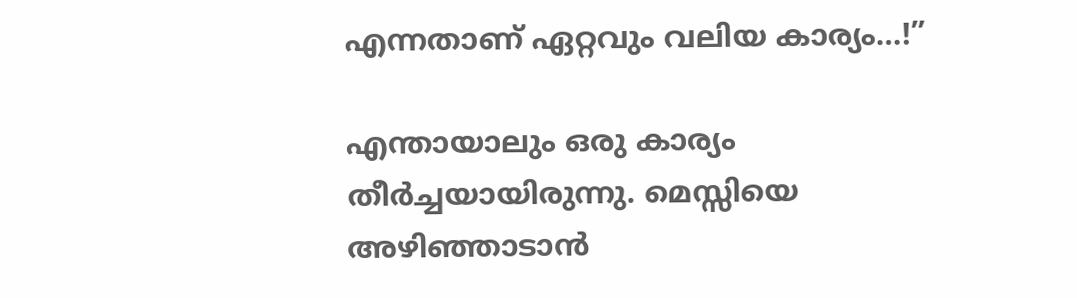എന്നതാണ് ഏറ്റവും വലിയ കാര്യം…!”

എന്തായാലും ഒരു കാര്യം തീര്‍ച്ചയായിരുന്നു. മെസ്സിയെ അഴിഞ്ഞാടാന്‍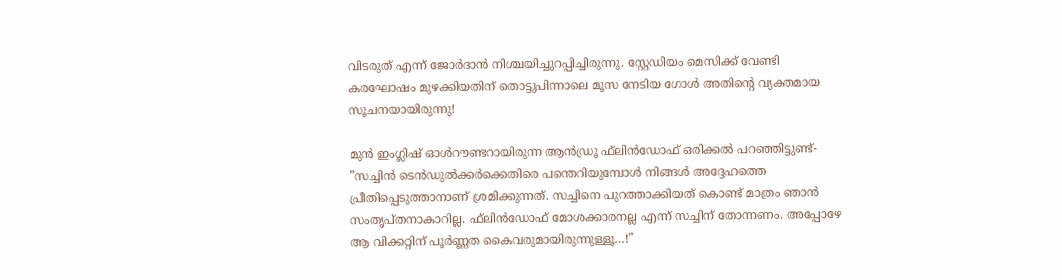വിടരുത് എന്ന് ജോര്‍ദാന്‍ നിശ്ചയിച്ചുറപ്പിച്ചിരുന്നു. സ്റ്റേഡിയം മെസിക്ക് വേണ്ടി കരഘോഷം മുഴക്കിയതിന് തൊട്ടുപിന്നാലെ മൂസ നേടിയ ഗോള്‍ അതിന്റെ വ്യക്തമായ സൂചനയായിരുന്നു!

മുന്‍ ഇംഗ്ലിഷ് ഓള്‍റൗണ്ടറായിരുന്ന ആന്‍ഡ്രൂ ഫ്‌ലിന്‍ഡോഫ് ഒരിക്കല്‍ പറഞ്ഞിട്ടുണ്ട്-
”സച്ചിന്‍ ടെന്‍ഡുല്‍ക്കര്‍ക്കെതിരെ പന്തെറിയുമ്പോള്‍ നിങ്ങള്‍ അദ്ദേഹത്തെ പ്രീതിപ്പെടുത്താനാണ് ശ്രമിക്കുന്നത്. സച്ചിനെ പുറത്താക്കിയത് കൊണ്ട് മാത്രം ഞാന്‍ സംതൃപ്തനാകാറില്ല. ഫ്‌ലിന്‍ഡോഫ് മോശക്കാരനല്ല എന്ന് സച്ചിന് തോന്നണം. അപ്പോഴേ ആ വിക്കറ്റിന് പൂര്‍ണ്ണത കൈവരുമായിരുന്നുള്ളൂ…!”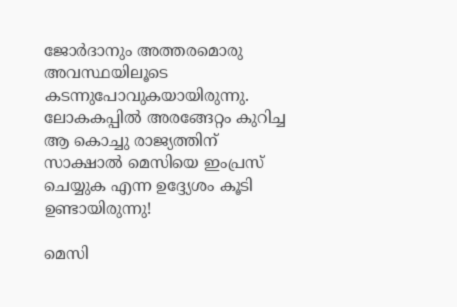ജോര്‍ദാനും അത്തരമൊരു അവസ്ഥയിലൂടെ കടന്നുപോവുകയായിരുന്നു. ലോകകപ്പില്‍ അരങ്ങേറ്റം കുറിച്ച ആ കൊച്ചു രാജ്യത്തിന് സാക്ഷാല്‍ മെസിയെ ഇംപ്രസ് ചെയ്യുക എന്ന ഉദ്ദ്യേശം കൂടി ഉണ്ടായിരുന്നു!

മെസി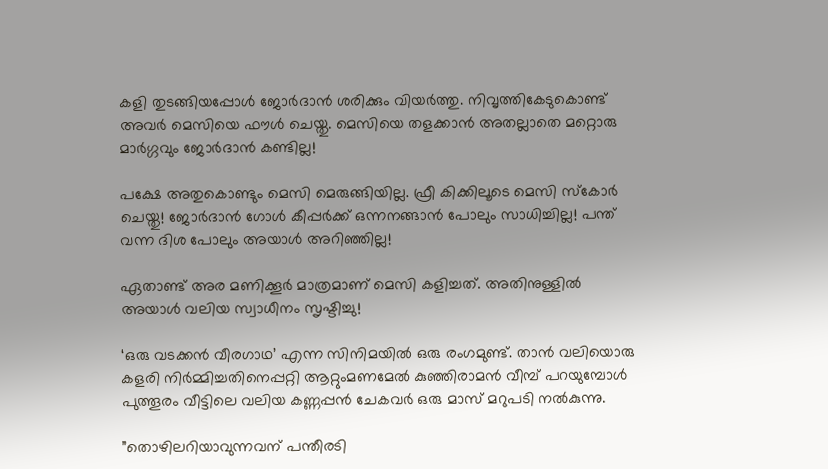കളി തുടങ്ങിയപ്പോള്‍ ജോര്‍ദാന്‍ ശരിക്കും വിയര്‍ത്തു. നിവൃത്തികേടുകൊണ്ട് അവര്‍ മെസിയെ ഫൗള്‍ ചെയ്തു. മെസിയെ തളക്കാന്‍ അതല്ലാതെ മറ്റൊരു മാര്‍ഗ്ഗവും ജോര്‍ദാന്‍ കണ്ടില്ല!

പക്ഷേ അതുകൊണ്ടും മെസി മെരുങ്ങിയില്ല. ഫ്രീ കിക്കിലൂടെ മെസി സ്‌കോര്‍ ചെയ്തു! ജോര്‍ദാന്‍ ഗോള്‍ കീപ്പര്‍ക്ക് ഒന്നനങ്ങാന്‍ പോലും സാധിച്ചില്ല! പന്ത് വന്ന ദിശ പോലും അയാള്‍ അറിഞ്ഞില്ല!

ഏതാണ്ട് അര മണിക്കൂര്‍ മാത്രമാണ് മെസി കളിച്ചത്. അതിനുള്ളില്‍ അയാള്‍ വലിയ സ്വാധീനം സൃഷ്ടിച്ചു!

‘ഒരു വടക്കന്‍ വീരഗാഥ’ എന്ന സിനിമയില്‍ ഒരു രംഗമുണ്ട്. താന്‍ വലിയൊരു കളരി നിര്‍മ്മിച്ചതിനെപ്പറ്റി ആറ്റുംമണമേല്‍ കുഞ്ഞിരാമന്‍ വീമ്പ് പറയുമ്പോള്‍ പുത്തൂരം വീട്ടിലെ വലിയ കണ്ണപ്പന്‍ ചേകവര്‍ ഒരു മാസ് മറുപടി നല്‍കുന്നു.

”തൊഴിലറിയാവുന്നവന് പന്തീരടി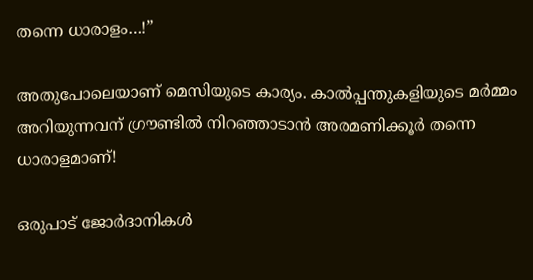തന്നെ ധാരാളം…!”

അതുപോലെയാണ് മെസിയുടെ കാര്യം. കാല്‍പ്പന്തുകളിയുടെ മര്‍മ്മം അറിയുന്നവന് ഗ്രൗണ്ടില്‍ നിറഞ്ഞാടാന്‍ അരമണിക്കൂര്‍ തന്നെ ധാരാളമാണ്!

ഒരുപാട് ജോര്‍ദാനികള്‍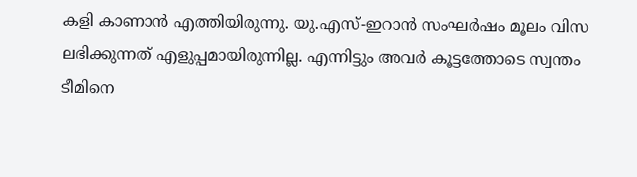കളി കാണാന്‍ എത്തിയിരുന്നു. യു.എസ്-ഇറാന്‍ സംഘര്‍ഷം മൂലം വിസ ലഭിക്കുന്നത് എളുപ്പമായിരുന്നില്ല. എന്നിട്ടും അവര്‍ കൂട്ടത്തോടെ സ്വന്തം ടീമിനെ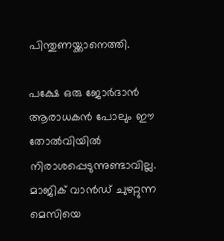പിന്തുണയ്ക്കാനെത്തി.

പക്ഷേ ഒരു ജോര്‍ദാന്‍ ആരാധകന്‍ പോലും ഈ തോല്‍വിയില്‍ നിരാശപ്പെടുന്നുണ്ടാവില്ല. മാജിക് വാന്‍ഡ് ചുഴറ്റുന്ന മെസിയെ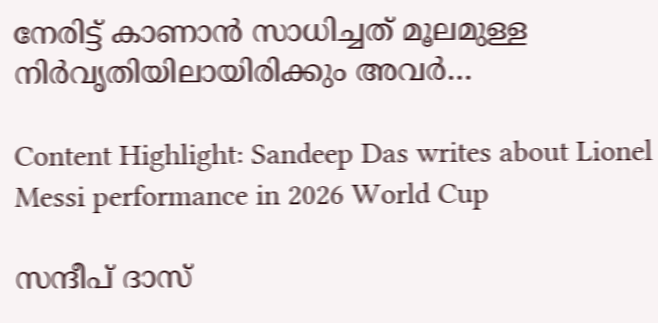നേരിട്ട് കാണാന്‍ സാധിച്ചത് മൂലമുള്ള നിര്‍വൃതിയിലായിരിക്കും അവര്‍…

Content Highlight: Sandeep Das writes about Lionel Messi performance in 2026 World Cup

സന്ദീപ് ദാസ്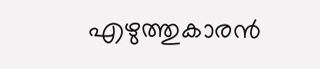എഴുത്തുകാരന്‍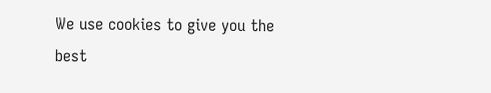We use cookies to give you the best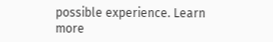possible experience. Learn more